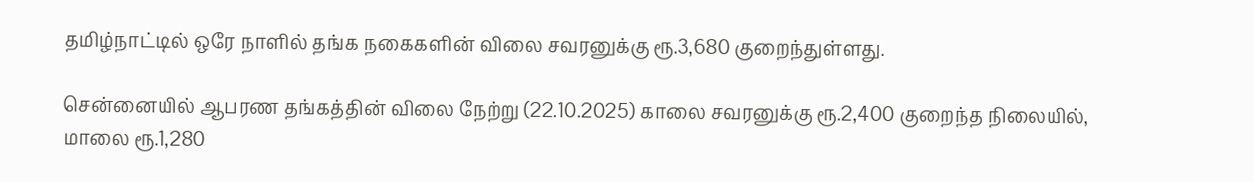தமிழ்நாட்டில் ஒரே நாளில் தங்க நகைகளின் விலை சவரனுக்கு ரூ.3,680 குறைந்துள்ளது.

சென்னையில் ஆபரண தங்கத்தின் விலை நேற்று (22.10.2025) காலை சவரனுக்கு ரூ.2,400 குறைந்த நிலையில், மாலை ரூ.1,280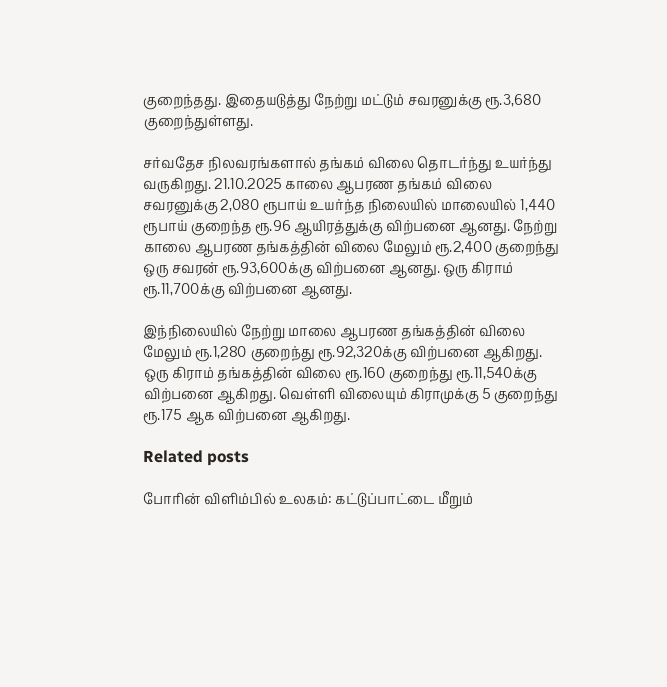குறைந்தது. இதையடுத்து நேற்று மட்டும் சவரனுக்கு ரூ.3,680 குறைந்துள்ளது.

சர்வதேச நிலவரங்களால் தங்கம் விலை தொடர்ந்து உயர்ந்து வருகிறது. 21.10.2025 காலை ஆபரண தங்கம் விலை சவரனுக்கு 2,080 ரூபாய் உயர்ந்த நிலையில் மாலையில் 1,440 ரூபாய் குறைந்த ரூ.96 ஆயிரத்துக்கு விற்பனை ஆனது. நேற்று காலை ஆபரண தங்கத்தின் விலை மேலும் ரூ.2,400 குறைந்து ஒரு சவரன் ரூ.93,600க்கு விற்பனை ஆனது. ஒரு கிராம் ரூ.11,700க்கு விற்பனை ஆனது.

இந்நிலையில் நேற்று மாலை ஆபரண தங்கத்தின் விலை மேலும் ரூ.1,280 குறைந்து ரூ.92,320க்கு விற்பனை ஆகிறது. ஒரு கிராம் தங்கத்தின் விலை ரூ.160 குறைந்து ரூ.11,540க்கு விற்பனை ஆகிறது. வெள்ளி விலையும் கிராமுக்கு 5 குறைந்து ரூ.175 ஆக விற்பனை ஆகிறது.

Related posts

போரின் விளிம்பில் உலகம்: கட்டுப்பாட்டை மீறும்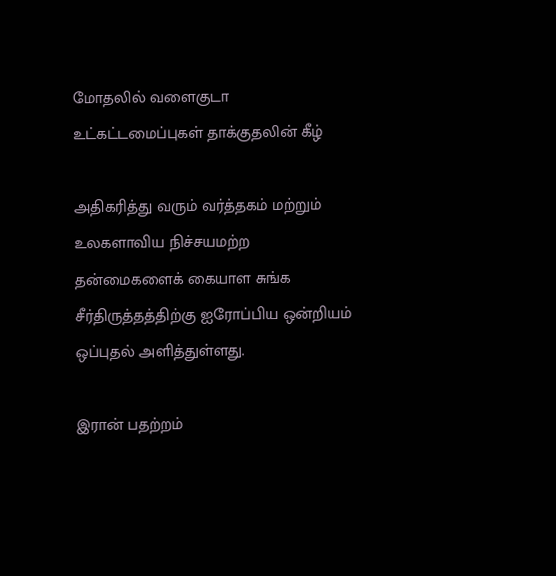மோதலில் வளைகுடா உட்கட்டமைப்புகள் தாக்குதலின் கீழ்

அதிகரித்து வரும் வர்த்தகம் மற்றும் உலகளாவிய நிச்சயமற்ற தன்மைகளைக் கையாள சுங்க சீர்திருத்தத்திற்கு ஐரோப்பிய ஒன்றியம் ஒப்புதல் அளித்துள்ளது.

இரான் பதற்றம்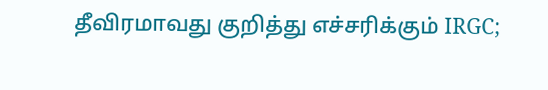தீவிரமாவது குறித்து எச்சரிக்கும் IRGC;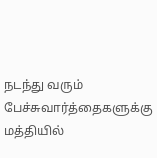நடந்து வரும் பேச்சுவார்த்தைகளுக்கு மத்தியில்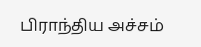பிராந்திய அச்சம்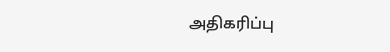அதிகரிப்பு